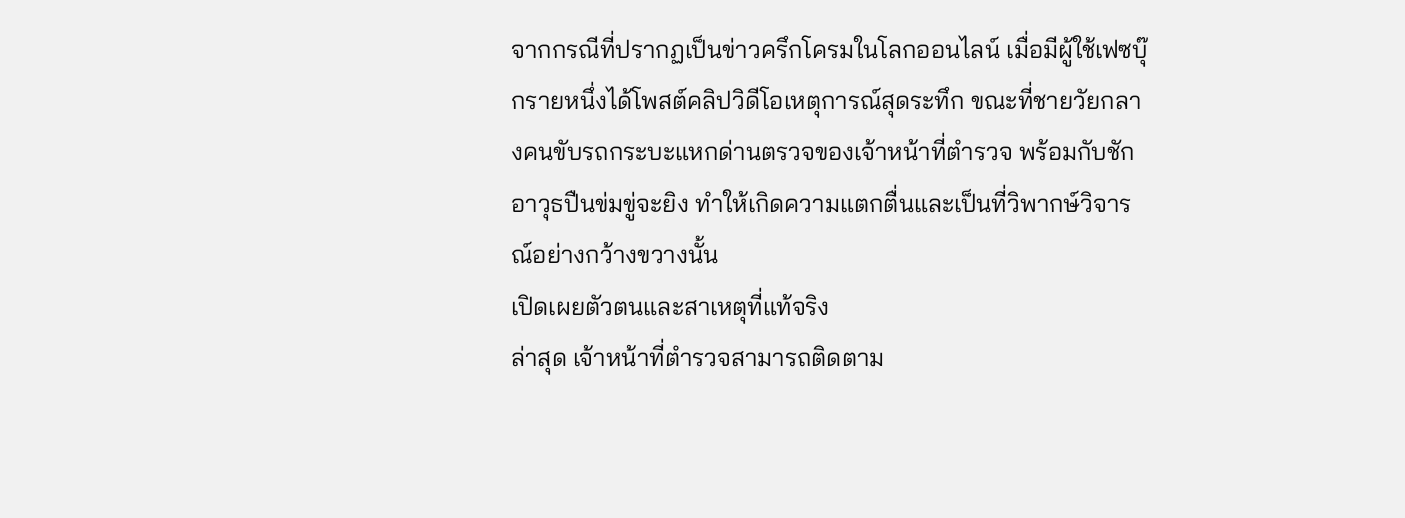จากกรณีที่ปรากฏเป็นข่าวครึกโครมในโลกออนไลน์ เมื่อมีผู้ใช้เฟซบุ๊กรายหนึ่งได้โพสต์คลิปวิดีโอเหตุการณ์สุดระทึก ขณะที่ชายวัยกลางคนขับรถกระบะแหกด่านตรวจของเจ้าหน้าที่ตำรวจ พร้อมกับชักอาวุธปืนข่มขู่จะยิง ทำให้เกิดความแตกตื่นและเป็นที่วิพากษ์วิจารณ์อย่างกว้างขวางนั้น
เปิดเผยตัวตนและสาเหตุที่แท้จริง
ล่าสุด เจ้าหน้าที่ตำรวจสามารถติดตาม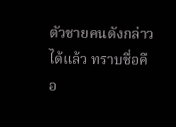ตัวชายคนดังกล่าวได้แล้ว ทราบชื่อคือ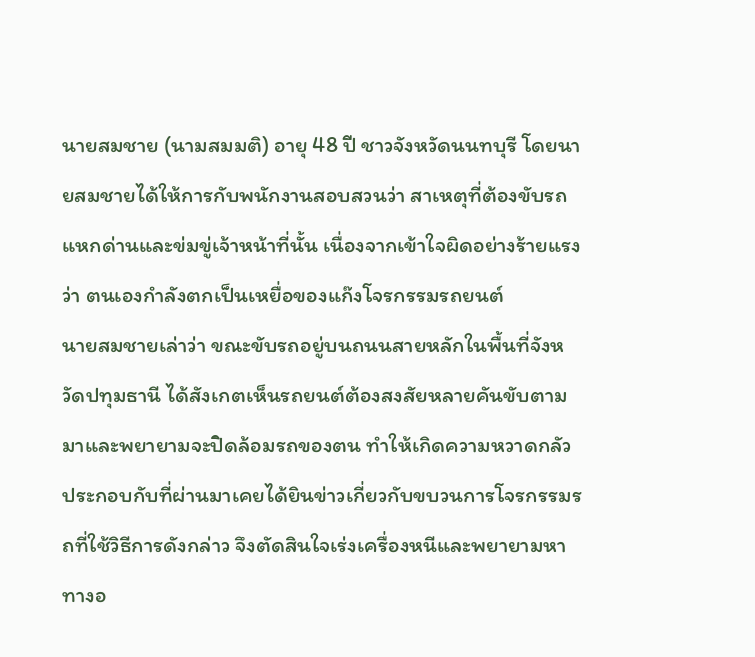นายสมชาย (นามสมมติ) อายุ 48 ปี ชาวจังหวัดนนทบุรี โดยนายสมชายได้ให้การกับพนักงานสอบสวนว่า สาเหตุที่ต้องขับรถแหกด่านและข่มขู่เจ้าหน้าที่นั้น เนื่องจากเข้าใจผิดอย่างร้ายแรงว่า ตนเองกำลังตกเป็นเหยื่อของแก๊งโจรกรรมรถยนต์
นายสมชายเล่าว่า ขณะขับรถอยู่บนถนนสายหลักในพื้นที่จังหวัดปทุมธานี ได้สังเกตเห็นรถยนต์ต้องสงสัยหลายคันขับตามมาและพยายามจะปิดล้อมรถของตน ทำให้เกิดความหวาดกลัว ประกอบกับที่ผ่านมาเคยได้ยินข่าวเกี่ยวกับขบวนการโจรกรรมรถที่ใช้วิธีการดังกล่าว จึงตัดสินใจเร่งเครื่องหนีและพยายามหาทางอ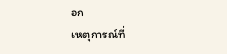อก
เหตุการณ์ที่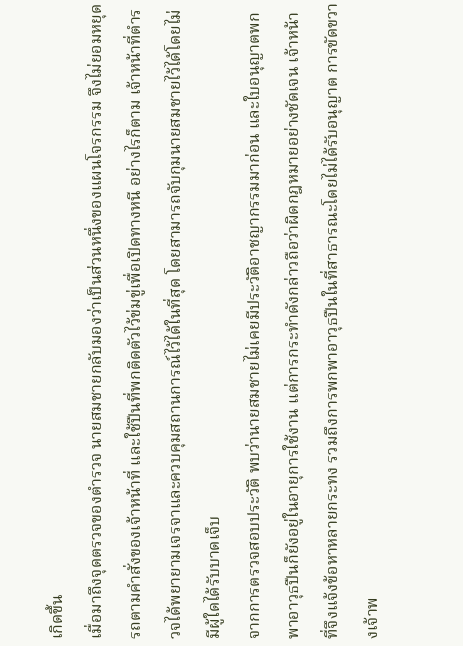เกิดขึ้น
เมื่อมาถึงจุดตรวจของตำรวจ นายสมชายกลับมองว่าเป็นส่วนหนึ่งของแผนโจรกรรม จึงไม่ยอมหยุดรถตามคำสั่งของเจ้าหน้าที่ และใช้ปืนที่พกติดตัวไว้ข่มขู่เพื่อเปิดทางหนี อย่างไรก็ตาม เจ้าหน้าที่ตำรวจได้พยายามเจรจาและควบคุมสถานการณ์ไว้ได้ในที่สุด โดยสามารถจับกุมนายสมชายไว้ได้โดยไม่มีผู้ใดได้รับบาดเจ็บ
จากการตรวจสอบประวัติ พบว่านายสมชายไม่เคยมีประวัติอาชญากรรมมาก่อน และใบอนุญาตพกพาอาวุธปืนก็ยังอยู่ในอายุการใช้งาน แต่การกระทำดังกล่าวถือว่าผิดกฎหมายอย่างชัดเจน เจ้าหน้าที่จึงแจ้งข้อหาหลายกระทง รวมถึงการพกพาอาวุธปืนในที่สาธารณะโดยไม่ได้รับอนุญาต การขัดขวางเจ้าพ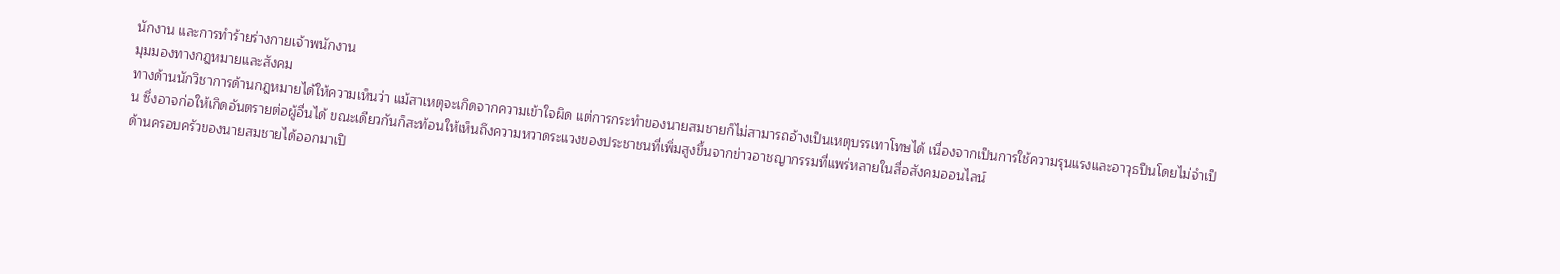นักงาน และการทำร้ายร่างกายเจ้าพนักงาน
มุมมองทางกฎหมายและสังคม
ทางด้านนักวิชาการด้านกฎหมายได้ให้ความเห็นว่า แม้สาเหตุจะเกิดจากความเข้าใจผิด แต่การกระทำของนายสมชายก็ไม่สามารถอ้างเป็นเหตุบรรเทาโทษได้ เนื่องจากเป็นการใช้ความรุนแรงและอาวุธปืนโดยไม่จำเป็น ซึ่งอาจก่อให้เกิดอันตรายต่อผู้อื่นได้ ขณะเดียวกันก็สะท้อนให้เห็นถึงความหวาดระแวงของประชาชนที่เพิ่มสูงขึ้นจากข่าวอาชญากรรมที่แพร่หลายในสื่อสังคมออนไลน์
ด้านครอบครัวของนายสมชายได้ออกมาเปิ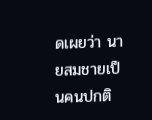ดเผยว่า นายสมชายเป็นคนปกติ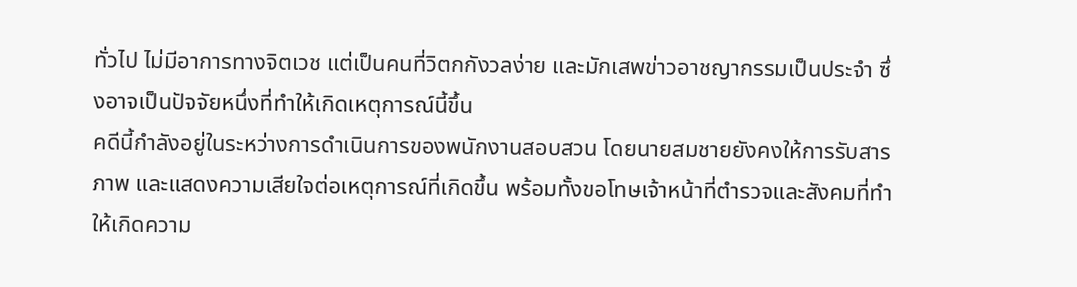ทั่วไป ไม่มีอาการทางจิตเวช แต่เป็นคนที่วิตกกังวลง่าย และมักเสพข่าวอาชญากรรมเป็นประจำ ซึ่งอาจเป็นปัจจัยหนึ่งที่ทำให้เกิดเหตุการณ์นี้ขึ้น
คดีนี้กำลังอยู่ในระหว่างการดำเนินการของพนักงานสอบสวน โดยนายสมชายยังคงให้การรับสารภาพ และแสดงความเสียใจต่อเหตุการณ์ที่เกิดขึ้น พร้อมทั้งขอโทษเจ้าหน้าที่ตำรวจและสังคมที่ทำให้เกิดความ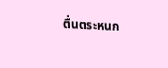ตื่นตระหนก